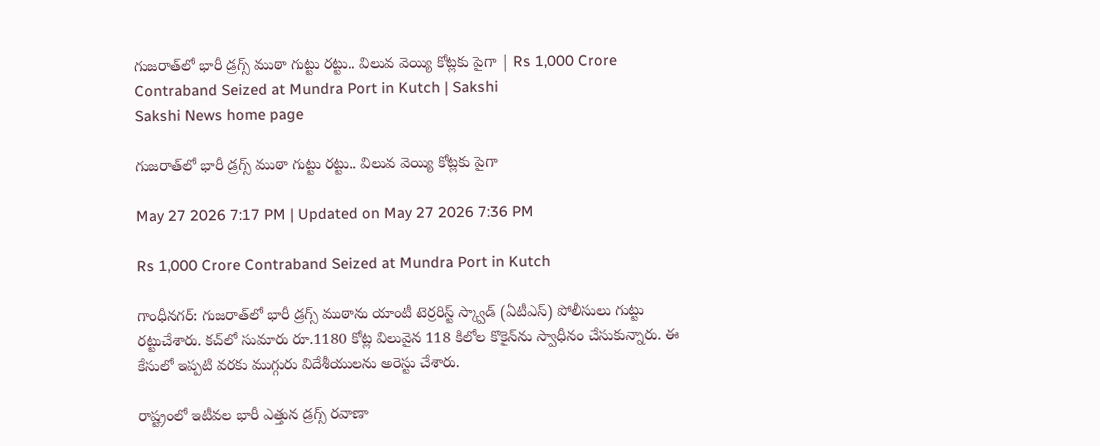గుజరాత్‌లో భారీ డ్రగ్స్‌ ముఠా గుట్టు రట్టు.. విలువ వెయ్యి కోట్లకు పైగా | Rs 1,000 Crore Contraband Seized at Mundra Port in Kutch | Sakshi
Sakshi News home page

గుజరాత్‌లో భారీ డ్రగ్స్‌ ముఠా గుట్టు రట్టు.. విలువ వెయ్యి కోట్లకు పైగా

May 27 2026 7:17 PM | Updated on May 27 2026 7:36 PM

Rs 1,000 Crore Contraband Seized at Mundra Port in Kutch

గాంధీనగర్‌: గుజరాత్‌లో భారీ డ్రగ్స్‌ ముఠాను యాంటీ టెర్రరిస్ట్‌ స్క్వాడ్‌ (ఏటీఎస్‌) పోలీసులు గుట్టు రట్టుచేశారు. కచ్‌లో సుమారు రూ.1180 కోట్ల విలువైన 118 కిలోల కొకైన్‌ను స్వాధీనం చేసుకున్నారు. ఈ కేసులో ఇప్పటి వరకు ముగ్గురు విదేశీయులను అరెస్టు చేశారు.

రాష్ట్రంలో ఇటీవల భారీ ఎత్తున డ్రగ్స్‌ రవాణా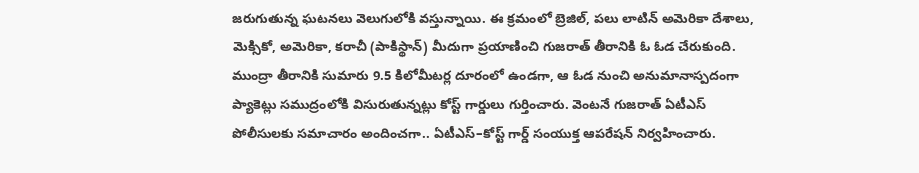జరుగుతున్న ఘటనలు వెలుగులోకి వస్తున్నాయి. ఈ క్రమంలో బ్రెజిల్, పలు లాటిన్ అమెరికా దేశాలు, మెక్సికో, అమెరికా, కరాచీ (పాకిస్థాన్‌) మీదుగా ప్రయాణించి గుజరాత్ తీరానికి ఓ ఓడ చేరుకుంది. ముంద్రా తీరానికి సుమారు 9.5 కిలోమీటర్ల దూరంలో ఉండగా, ఆ ఓడ నుంచి అనుమానాస్పదంగా ప్యాకెట్లు సముద్రంలోకి విసురుతున్నట్లు కోస్ట్‌ గార్డులు గుర్తించారు. వెంటనే గుజరాత్‌ ఏటీఎస్‌ పోలీసులకు సమాచారం అందించగా.. ఏటీఎస్‌–కోస్ట్‌ గార్డ్‌ సంయుక్త ఆపరేషన్‌ నిర్వహించారు.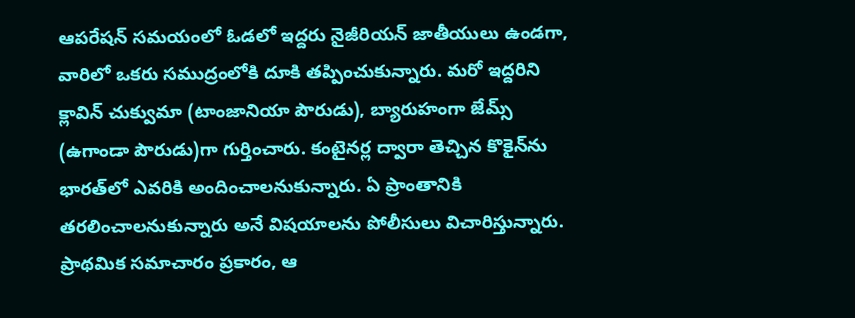ఆపరేషన్‌ సమయంలో ఓడలో ఇద్దరు నైజీరియన్‌ జాతీయులు ఉండగా, వారిలో ఒకరు సముద్రంలోకి దూకి తప్పించుకున్నారు. మరో ఇద్దరిని క్లావిన్‌ చుక్వుమా (టాంజానియా పౌరుడు), బ్యారుహంగా జేమ్స్‌ (ఉగాండా పౌరుడు)గా గుర్తించారు. కంటైనర్ల ద్వారా తెచ్చిన కొకైన్‌ను భారత్‌లో ఎవరికి అందించాలనుకున్నారు. ఏ ప్రాంతానికి తరలించాలనుకున్నారు అనే విషయాలను పోలీసులు విచారిస్తున్నారు. ప్రాథమిక సమాచారం ప్రకారం, ఆ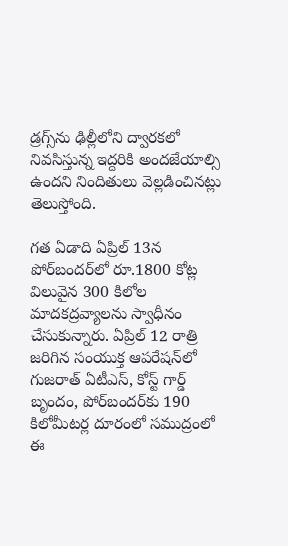డ్రగ్స్‌ను ఢిల్లీలోని ద్వారకలో నివసిస్తున్న ఇద్దరికి అందజేయాల్సి ఉందని నిందితులు వెల్లడించినట్లు తెలుస్తోంది.

గత ఏడాది ఏప్రిల్‌ 13న పోర్‌బందర్‌లో రూ.1800 కోట్ల విలువైన 300 కిలోల మాదకద్రవ్యాలను స్వాధీనం చేసుకున్నారు. ఏప్రిల్‌ 12 రాత్రి జరిగిన సంయుక్త ఆపరేషన్‌లో గుజరాత్‌ ఏటీఎస్‌, కోస్ట్‌ గార్డ్‌ బృందం, పోర్‌బందర్‌కు 190 కిలోమీటర్ల దూరంలో సముద్రంలో ఈ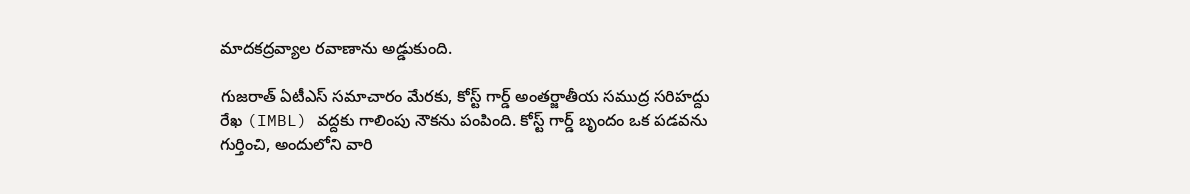మాదకద్రవ్యాల రవాణాను అడ్డుకుంది.

గుజరాత్‌ ఏటీఎస్‌ సమాచారం మేరకు, కోస్ట్‌ గార్డ్‌ అంతర్జాతీయ సముద్ర సరిహద్దు రేఖ (IMBL) వద్దకు గాలింపు నౌకను పంపింది. కోస్ట్‌ గార్డ్‌ బృందం ఒక పడవను గుర్తించి, అందులోని వారి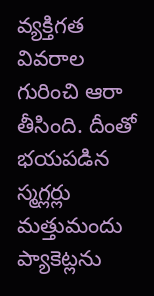వ్యక్తిగత వివరాల గురించి ఆరా తీసింది. దీంతో భయపడిన స్మగ్లర్లు మత్తుమందు ప్యాకెట్లను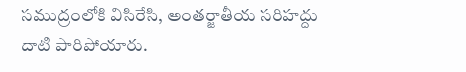సముద్రంలోకి విసిరేసి, అంతర్జాతీయ సరిహద్దు దాటి పారిపోయారు.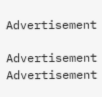Advertisement

Advertisement
Advertisement